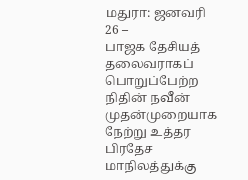மதுரா: ஜனவரி 26 –
பாஜக தேசியத் தலைவராகப் பொறுப்பேற்ற நிதின் நவீன் முதன்முறையாக நேற்று உத்தர பிரதேச மாநிலத்துக்கு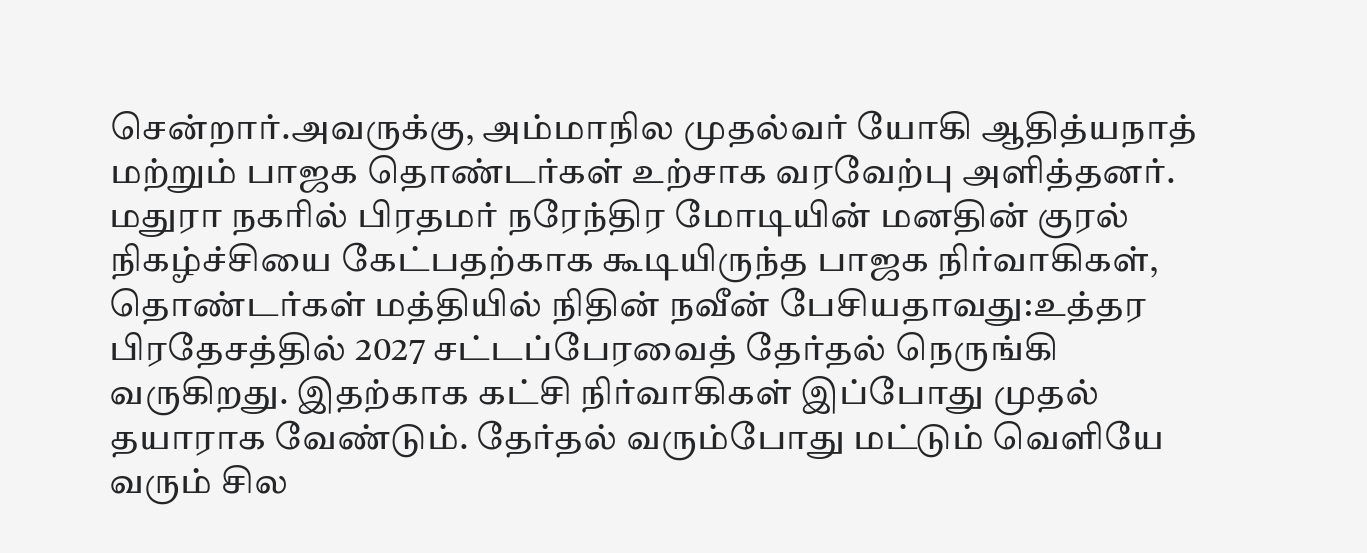சென்றார்.அவருக்கு, அம்மாநில முதல்வர் யோகி ஆதித்யநாத் மற்றும் பாஜக தொண்டர்கள் உற்சாக வரவேற்பு அளித்தனர். மதுரா நகரில் பிரதமர் நரேந்திர மோடியின் மனதின் குரல் நிகழ்ச்சியை கேட்பதற்காக கூடியிருந்த பாஜக நிர்வாகிகள், தொண்டர்கள் மத்தியில் நிதின் நவீன் பேசியதாவது:உத்தர பிரதேசத்தில் 2027 சட்டப்பேரவைத் தேர்தல் நெருங்கி வருகிறது. இதற்காக கட்சி நிர்வாகிகள் இப்போது முதல் தயாராக வேண்டும். தேர்தல் வரும்போது மட்டும் வெளியே வரும் சில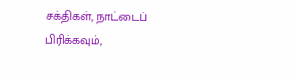சக்திகள், நாட்டைப் பிரிக்கவும்,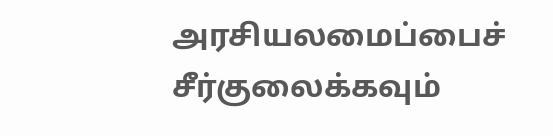அரசியலமைப்பைச் சீர்குலைக்கவும்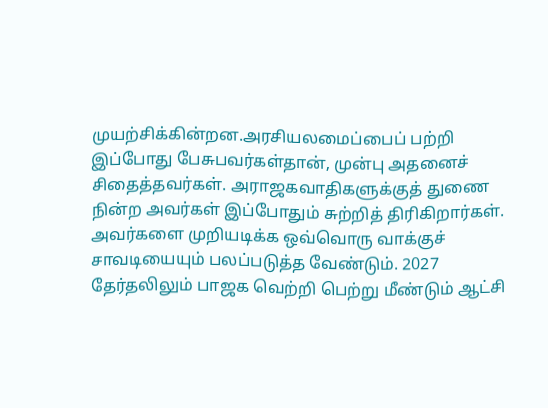முயற்சிக்கின்றன.அரசியலமைப்பைப் பற்றி இப்போது பேசுபவர்கள்தான், முன்பு அதனைச் சிதைத்தவர்கள். அராஜகவாதிகளுக்குத் துணை நின்ற அவர்கள் இப்போதும் சுற்றித் திரிகிறார்கள். அவர்களை முறியடிக்க ஒவ்வொரு வாக்குச் சாவடியையும் பலப்படுத்த வேண்டும். 2027 தேர்தலிலும் பாஜக வெற்றி பெற்று மீண்டும் ஆட்சி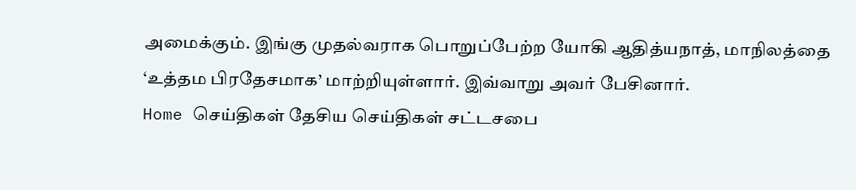அமைக்கும். இங்கு முதல்வராக பொறுப்பேற்ற யோகி ஆதித்யநாத், மாநிலத்தை ‘உத்தம பிரதேசமாக’ மாற்றியுள்ளார். இவ்வாறு அவர் பேசினார்.
Home செய்திகள் தேசிய செய்திகள் சட்டசபை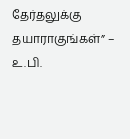தேர்தலுக்கு தயாராகுங்கள்” – உ.பி.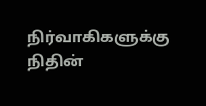நிர்வாகிகளுக்கு நிதின்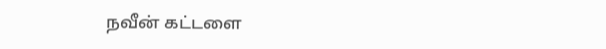நவீன் கட்டளை